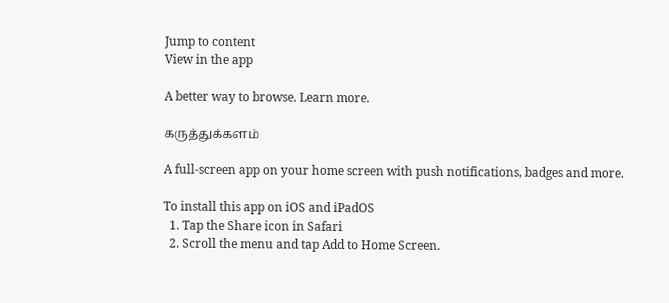Jump to content
View in the app

A better way to browse. Learn more.

கருத்துக்களம்

A full-screen app on your home screen with push notifications, badges and more.

To install this app on iOS and iPadOS
  1. Tap the Share icon in Safari
  2. Scroll the menu and tap Add to Home Screen.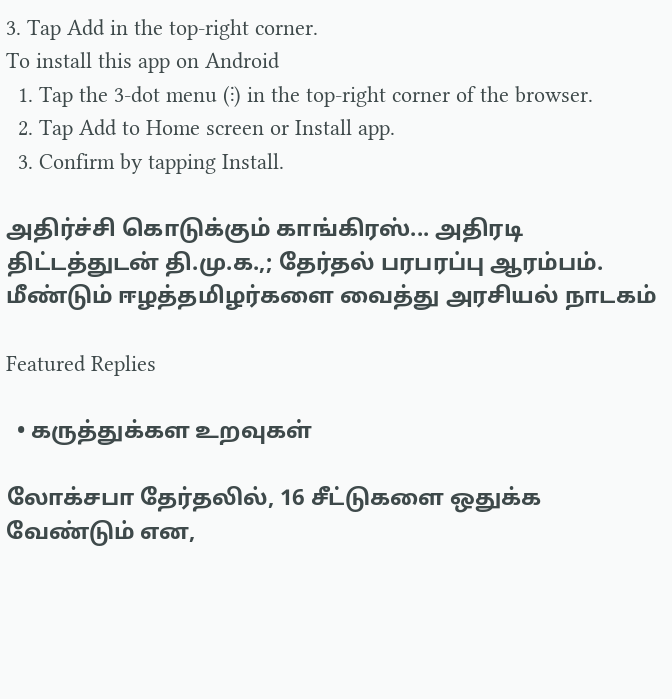3. Tap Add in the top-right corner.
To install this app on Android
  1. Tap the 3-dot menu (⋮) in the top-right corner of the browser.
  2. Tap Add to Home screen or Install app.
  3. Confirm by tapping Install.

அதிர்ச்சி கொடுக்கும் காங்கிரஸ்... அதிரடி திட்டத்துடன் தி.மு.க.,; தேர்தல் பரபரப்பு ஆரம்பம். மீண்டும் ஈழத்தமிழர்களை வைத்து அரசியல் நாடகம்

Featured Replies

  • கருத்துக்கள உறவுகள்

லோக்சபா தேர்தலில், 16 சீட்டுகளை ஒதுக்க வேண்டும் என,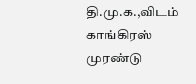தி.மு.க.,விடம் காங்கிரஸ் முரண்டு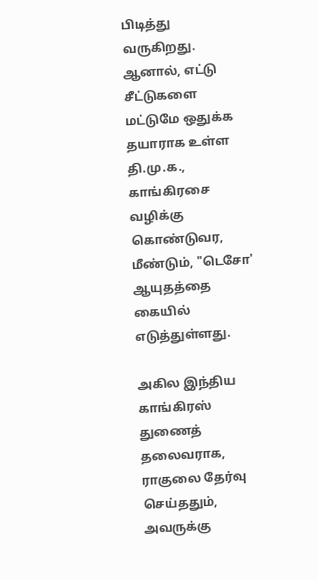பிடித்து வருகிறது. ஆனால், எட்டு சீட்டுகளை மட்டுமே ஒதுக்க தயாராக உள்ள தி.மு.க., காங்கிரசை வழிக்கு கொண்டுவர, மீண்டும், "டெசோ' ஆயுதத்தை கையில் எடுத்துள்ளது.

அகில இந்திய காங்கிரஸ் துணைத் தலைவராக, ராகுலை தேர்வு செய்ததும், அவருக்கு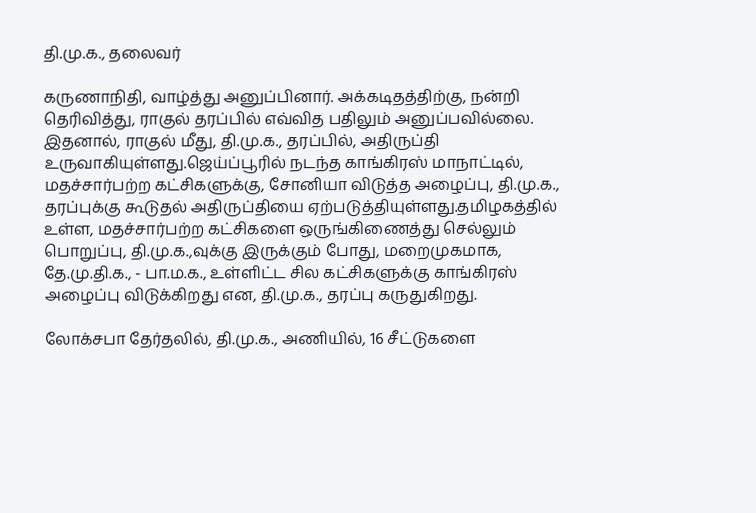தி.மு.க., தலைவர்

கருணாநிதி, வாழ்த்து அனுப்பினார். அக்கடிதத்திற்கு, நன்றி தெரிவித்து, ராகுல் தரப்பில் எவ்வித பதிலும் அனுப்பவில்லை. இதனால், ராகுல் மீது, தி.மு.க., தரப்பில், அதிருப்தி உருவாகியுள்ளது.ஜெய்ப்பூரில் நடந்த காங்கிரஸ் மாநாட்டில், மதச்சார்பற்ற கட்சிகளுக்கு, சோனியா விடுத்த அழைப்பு, தி.மு.க., தரப்புக்கு கூடுதல் அதிருப்தியை ஏற்படுத்தியுள்ளது.தமிழகத்தில் உள்ள, மதச்சார்பற்ற கட்சிகளை ஒருங்கிணைத்து செல்லும் பொறுப்பு, தி.மு.க.,வுக்கு இருக்கும் போது, மறைமுகமாக, தே.மு.தி.க., - பா.ம.க., உள்ளிட்ட சில கட்சிகளுக்கு காங்கிரஸ் அழைப்பு விடுக்கிறது என, தி.மு.க., தரப்பு கருதுகிறது.

லோக்சபா தேர்தலில், தி.மு.க., அணியில், 16 சீட்டுகளை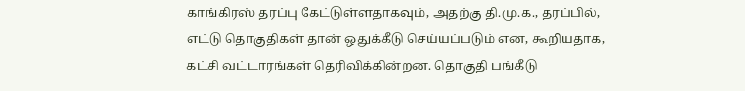காங்கிரஸ் தரப்பு கேட்டுள்ளதாகவும், அதற்கு தி.மு.க., தரப்பில், எட்டு தொகுதிகள் தான் ஒதுக்கீடு செய்யப்படும் என, கூறியதாக, கட்சி வட்டாரங்கள் தெரிவிக்கின்றன. தொகுதி பங்கீடு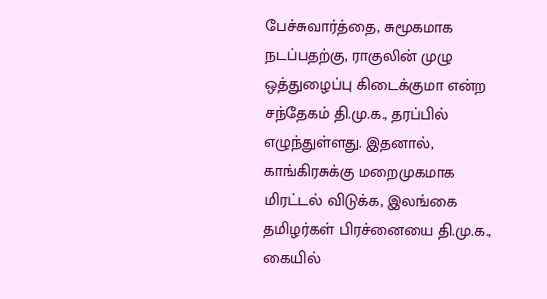பேச்சுவார்த்தை, சுமூகமாக நடப்பதற்கு, ராகுலின் முழு ஒத்துழைப்பு கிடைக்குமா என்ற சந்தேகம் தி.மு.க., தரப்பில் எழுந்துள்ளது. இதனால், காங்கிரசுக்கு மறைமுகமாக மிரட்டல் விடுக்க, இலங்கை தமிழர்கள் பிரச்னையை தி.மு.க., கையில்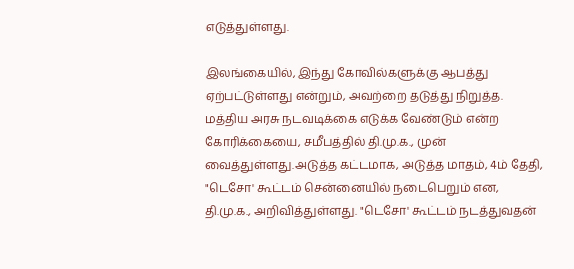எடுத்துள்ளது.

இலங்கையில், இந்து கோவில்களுக்கு ஆபத்து ஏற்பட்டுள்ளது என்றும், அவற்றை தடுத்து நிறுத்த. மத்திய அரசு நடவடிக்கை எடுக்க வேண்டும் என்ற கோரிக்கையை, சமீபத்தில் தி.மு.க., முன் வைத்துள்ளது.அடுத்த கட்டமாக, அடுத்த மாதம், 4ம் தேதி, "டெசோ' கூட்டம் சென்னையில் நடைபெறும் என, தி.மு.க., அறிவித்துள்ளது. "டெசோ' கூட்டம் நடத்துவதன்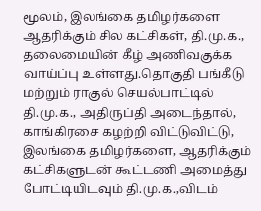மூலம், இலங்கை தமிழர்களை ஆதரிக்கும் சில கட்சிகள், தி.மு.க., தலைமையின் கீழ் அணிவகுக்க வாய்ப்பு உள்ளது.தொகுதி பங்கீடு மற்றும் ராகுல் செயல்பாட்டில் தி.மு.க., அதிருப்தி அடைந்தால், காங்கிரசை கழற்றி விட்டுவிட்டு, இலங்கை தமிழர்களை, ஆதரிக்கும் கட்சிகளுடன் கூட்டணி அமைத்து போட்டியிடவும் தி.மு.க.,விடம்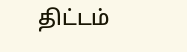திட்டம்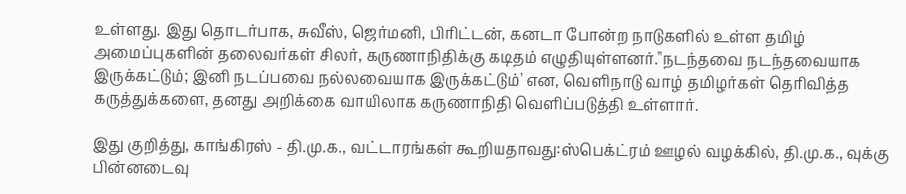உள்ளது. இது தொடர்பாக, சுவீஸ், ஜெர்மனி, பிரிட்டன், கனடா போன்ற நாடுகளில் உள்ள தமிழ் அமைப்புகளின் தலைவர்கள் சிலர், கருணாநிதிக்கு கடிதம் எழுதியுள்ளனர்."நடந்தவை நடந்தவையாக இருக்கட்டும்; இனி நடப்பவை நல்லவையாக இருக்கட்டும்' என, வெளிநாடு வாழ் தமிழர்கள் தெரிவித்த கருத்துக்களை, தனது அறிக்கை வாயிலாக கருணாநிதி வெளிப்படுத்தி உள்ளார்.

இது குறித்து, காங்கிரஸ் - தி.மு.க., வட்டாரங்கள் கூறியதாவது:ஸ்பெக்ட்ரம் ஊழல் வழக்கில், தி.மு.க., வுக்கு பின்னடைவு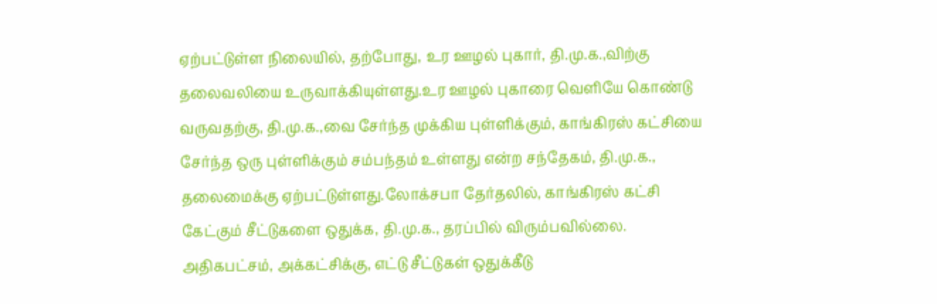ஏற்பட்டுள்ள நிலையில், தற்போது, உர ஊழல் புகார், தி.மு.க.,விற்கு தலைவலியை உருவாக்கியுள்ளது.உர ஊழல் புகாரை வெளியே கொண்டு வருவதற்கு, தி.மு.க.,வை சேர்ந்த முக்கிய புள்ளிக்கும், காங்கிரஸ் கட்சியை சேர்ந்த ஒரு புள்ளிக்கும் சம்பந்தம் உள்ளது என்ற சந்தேகம், தி.மு.க., தலைமைக்கு ஏற்பட்டுள்ளது.லோக்சபா தேர்தலில், காங்கிரஸ் கட்சி கேட்கும் சீட்டுகளை ஒதுக்க, தி.மு.க., தரப்பில் விரும்பவில்லை. அதிகபட்சம், அக்கட்சிக்கு, எட்டு சீட்டுகள் ஒதுக்கீடு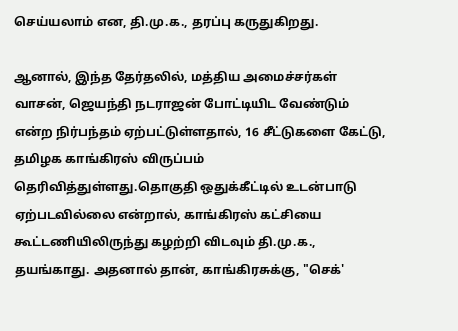செய்யலாம் என, தி.மு.க., தரப்பு கருதுகிறது.

ஆனால், இந்த தேர்தலில், மத்திய அமைச்சர்கள் வாசன், ஜெயந்தி நடராஜன் போட்டியிட வேண்டும் என்ற நிர்பந்தம் ஏற்பட்டுள்ளதால், 16 சீட்டுகளை கேட்டு, தமிழக காங்கிரஸ் விருப்பம் தெரிவித்துள்ளது.தொகுதி ஒதுக்கீட்டில் உடன்பாடு ஏற்படவில்லை என்றால், காங்கிரஸ் கட்சியை கூட்டணியிலிருந்து கழற்றி விடவும் தி.மு.க., தயங்காது. அதனால் தான், காங்கிரசுக்கு, "செக்'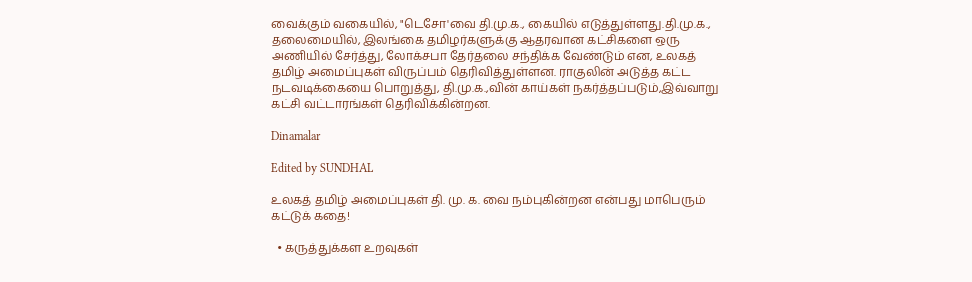வைக்கும் வகையில், "டெசோ'வை தி.மு.க., கையில் எடுத்துள்ளது.தி.மு.க., தலைமையில், இலங்கை தமிழர்களுக்கு ஆதரவான கட்சிகளை ஒரு அணியில் சேர்த்து, லோக்சபா தேர்தலை சந்திக்க வேண்டும் என, உலகத் தமிழ் அமைப்புகள் விருப்பம் தெரிவித்துள்ளன. ராகுலின் அடுத்த கட்ட நடவடிக்கையை பொறுத்து, தி.மு.க.,வின் காய்கள் நகர்த்தப்படும்,இவ்வாறு கட்சி வட்டாரங்கள் தெரிவிக்கின்றன.

Dinamalar

Edited by SUNDHAL

உலகத் தமிழ் அமைப்புகள் தி. மு. க. வை நம்புகின்றன என்பது மாபெரும் கட்டுக் கதை!

  • கருத்துக்கள உறவுகள்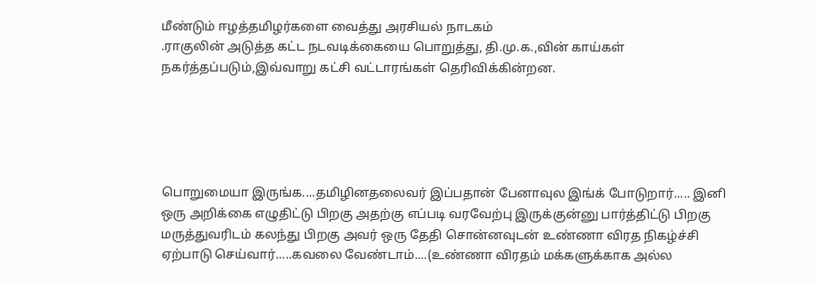மீண்டும் ஈழத்தமிழர்களை வைத்து அரசியல் நாடகம்
.ராகுலின் அடுத்த கட்ட நடவடிக்கையை பொறுத்து, தி.மு.க.,வின் காய்கள் நகர்த்தப்படும்,இவ்வாறு கட்சி வட்டாரங்கள் தெரிவிக்கின்றன.





பொறுமையா இருங்க....தமிழினதலைவர் இப்பதான் பேனாவுல இங்க் போடுறார்..... இனி ஒரு அறிக்கை எழுதிட்டு பிறகு அதற்கு எப்படி வரவேற்பு இருக்குன்னு பார்த்திட்டு பிறகு மருத்துவரிடம் கலந்து பிறகு அவர் ஒரு தேதி சொன்னவுடன் உண்ணா விரத நிகழ்ச்சி ஏற்பாடு செய்வார்.....கவலை வேண்டாம்....(உண்ணா விரதம் மக்களுக்காக அல்ல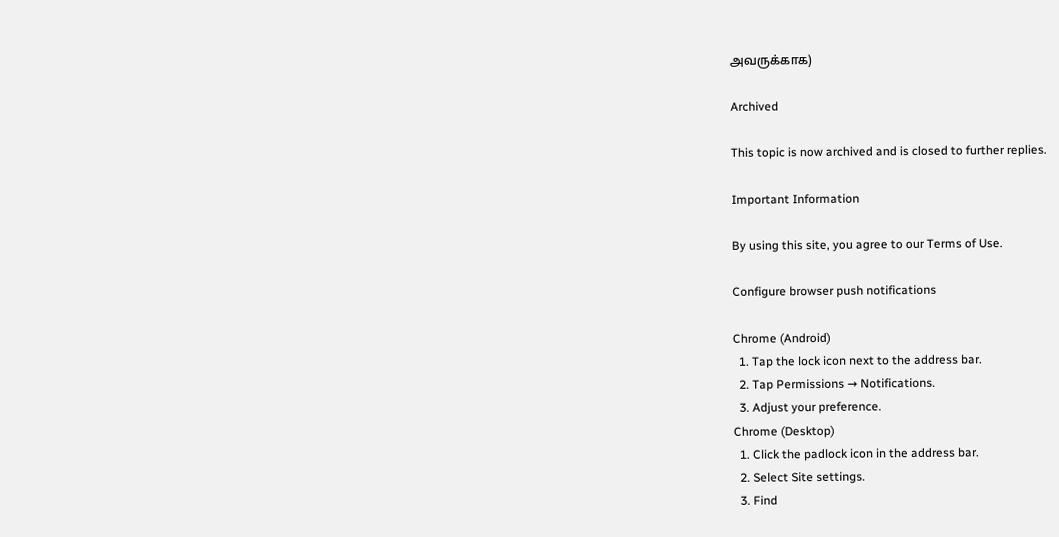அவருக்காக)

Archived

This topic is now archived and is closed to further replies.

Important Information

By using this site, you agree to our Terms of Use.

Configure browser push notifications

Chrome (Android)
  1. Tap the lock icon next to the address bar.
  2. Tap Permissions → Notifications.
  3. Adjust your preference.
Chrome (Desktop)
  1. Click the padlock icon in the address bar.
  2. Select Site settings.
  3. Find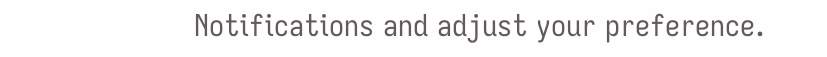Notifications and adjust your preference.